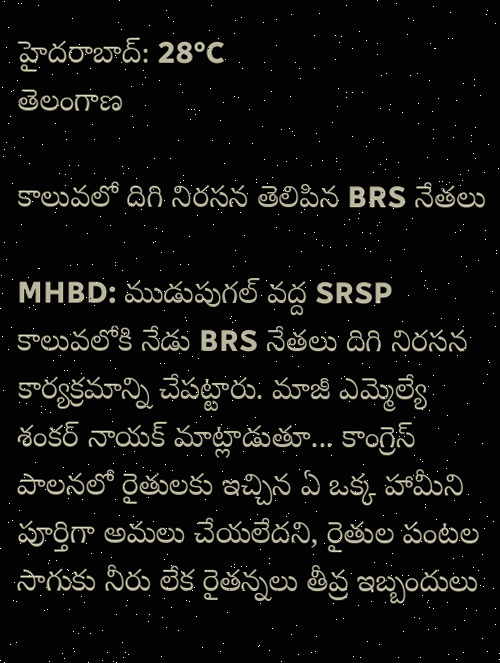హైదరాబాద్: 28°C
తెలంగాణ

కాలువలో దిగి నిరసన తెలిపిన BRS నేతలు

MHBD: ముడుపుగల్ వద్ద SRSP కాలువలోకి నేడు BRS నేతలు దిగి నిరసన కార్యక్రమాన్ని చేపట్టారు. మాజీ ఎమ్మెల్యే శంకర్ నాయక్ మాట్లాడుతూ... కాంగ్రెస్ పాలనలో రైతులకు ఇచ్చిన ఏ ఒక్క హామీని పూర్తిగా అమలు చేయలేదని, రైతుల పంటల సాగుకు నీరు లేక రైతన్నలు తీవ్ర ఇబ్బందులు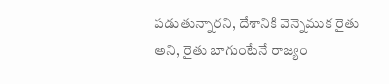పడుతున్నారని, దేశానికి వెన్నెముక రైతు అని, రైతు బాగుంటేనే రాజ్యం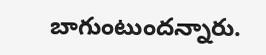బాగుంటుందన్నారు.